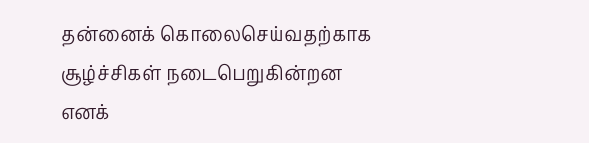தன்னைக் கொலைசெய்வதற்காக சூழ்ச்சிகள் நடைபெறுகின்றன எனக்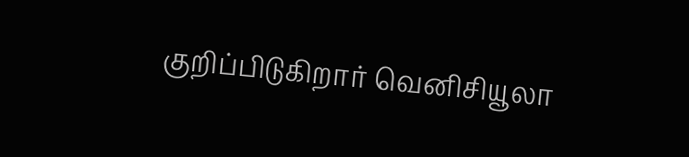குறிப்பிடுகிறார் வெனிசியூலா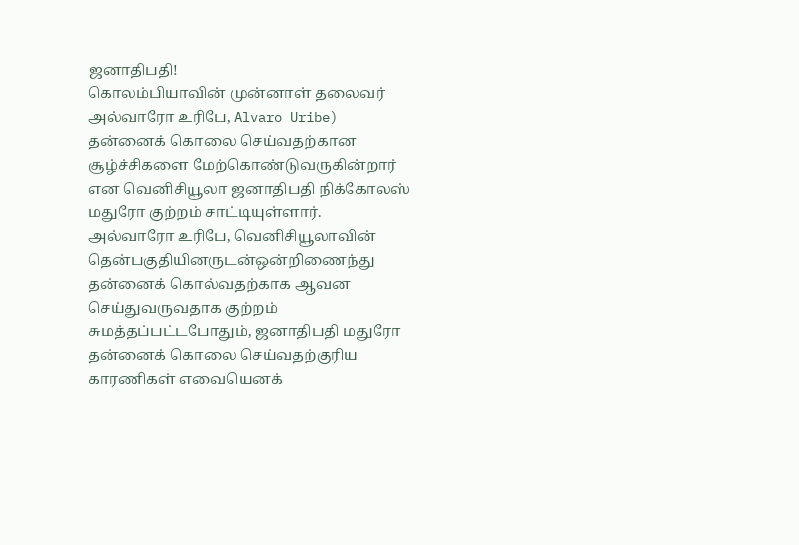ஜனாதிபதி!
கொலம்பியாவின் முன்னாள் தலைவர் அல்வாரோ உரிபே, Alvaro Uribe) தன்னைக் கொலை செய்வதற்கான சூழ்ச்சிகளை மேற்கொண்டுவருகின்றார் என வெனிசியூலா ஜனாதிபதி நிக்கோலஸ் மதுரோ குற்றம் சாட்டியுள்ளார்.
அல்வாரோ உரிபே, வெனிசியூலாவின் தென்பகுதியினருடன்ஒன்றிணைந்து தன்னைக் கொல்வதற்காக ஆவன செய்துவருவதாக குற்றம் சுமத்தப்பட்டபோதும், ஜனாதிபதி மதுரோ தன்னைக் கொலை செய்வதற்குரிய காரணிகள் எவையெனக்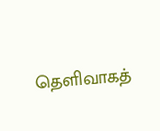தெளிவாகத்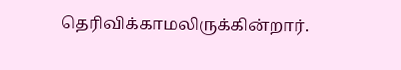தெரிவிக்காமலிருக்கின்றார்.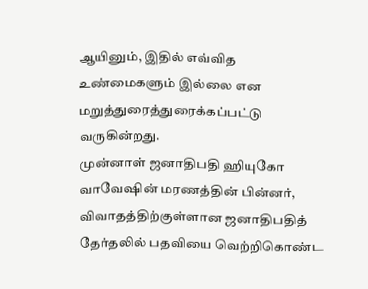ஆயினும், இதில் எவ்வித உண்மைகளும் இல்லை என மறுத்துரைத்துரைக்கப்பட்டு வருகின்றது.
முன்னாள் ஜனாதிபதி ஹியுகோ வாவேஷின் மரணத்தின் பின்னர், விவாதத்திற்குள்ளான ஜனாதிபதித் தேர்தலில் பதவியை வெற்றிகொண்ட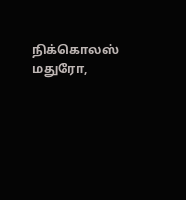நிக்கொலஸ் மதுரோ,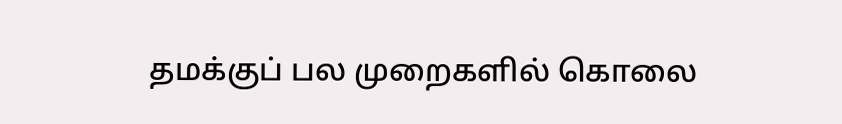தமக்குப் பல முறைகளில் கொலை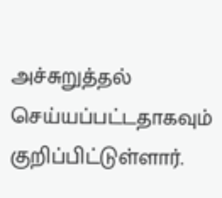அச்சுறுத்தல் செய்யப்பட்டதாகவும் குறிப்பிட்டுள்ளார்.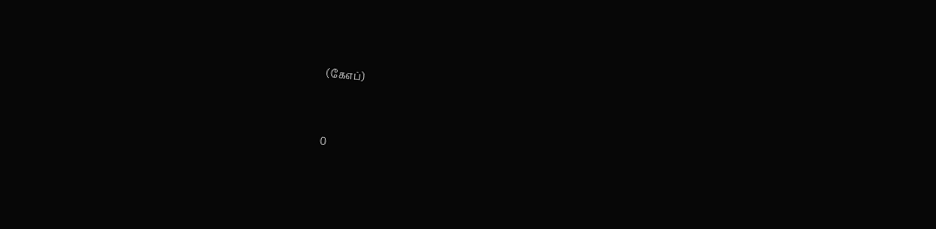(கேஎப்)


0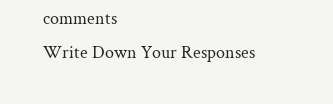comments
Write Down Your Responses